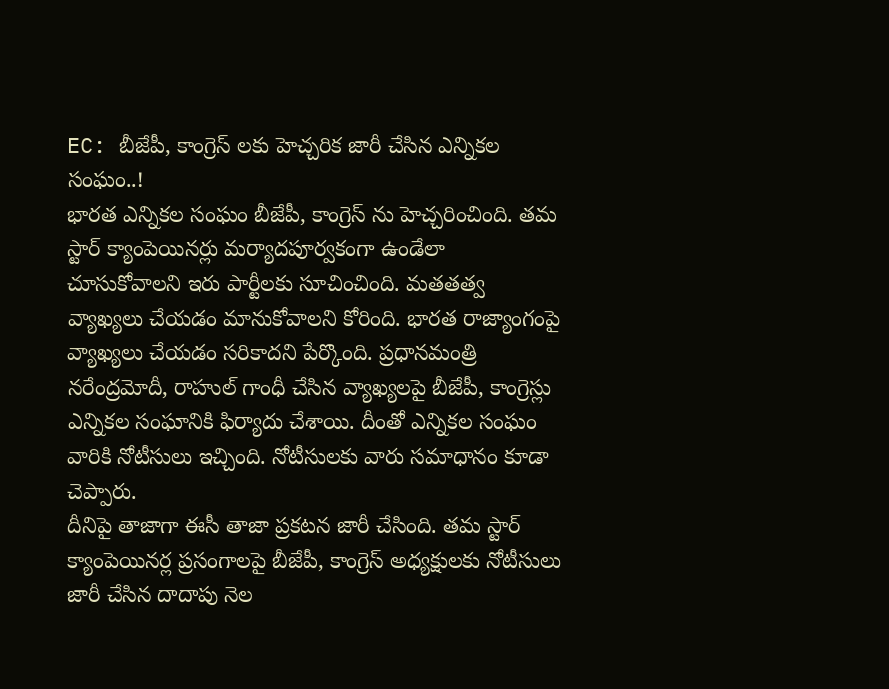EC: బీజేపీ, కాంగ్రెస్ లకు హెచ్చరిక జారీ చేసిన ఎన్నికల సంఘం..!
భారత ఎన్నికల సంఘం బీజేపీ, కాంగ్రెస్ ను హెచ్చరించింది. తమ స్టార్ క్యాంపెయినర్లు మర్యాదపూర్వకంగా ఉండేలా చూసుకోవాలని ఇరు పార్టీలకు సూచించింది. మతతత్వ వ్యాఖ్యలు చేయడం మానుకోవాలని కోరింది. భారత రాజ్యాంగంపై వ్యాఖ్యలు చేయడం సరికాదని పేర్కొంది. ప్రధానమంత్రి నరేంద్రమోదీ, రాహుల్ గాంధీ చేసిన వ్యాఖ్యలపై బీజేపీ, కాంగ్రెస్లు ఎన్నికల సంఘానికి ఫిర్యాదు చేశాయి. దీంతో ఎన్నికల సంఘం వారికి నోటీసులు ఇచ్చింది. నోటీసులకు వారు సమాధానం కూడా చెప్పారు.
దీనిపై తాజాగా ఈసీ తాజా ప్రకటన జారీ చేసింది. తమ స్టార్ క్యాంపెయినర్ల ప్రసంగాలపై బీజేపీ, కాంగ్రెస్ అధ్యక్షులకు నోటీసులు జారీ చేసిన దాదాపు నెల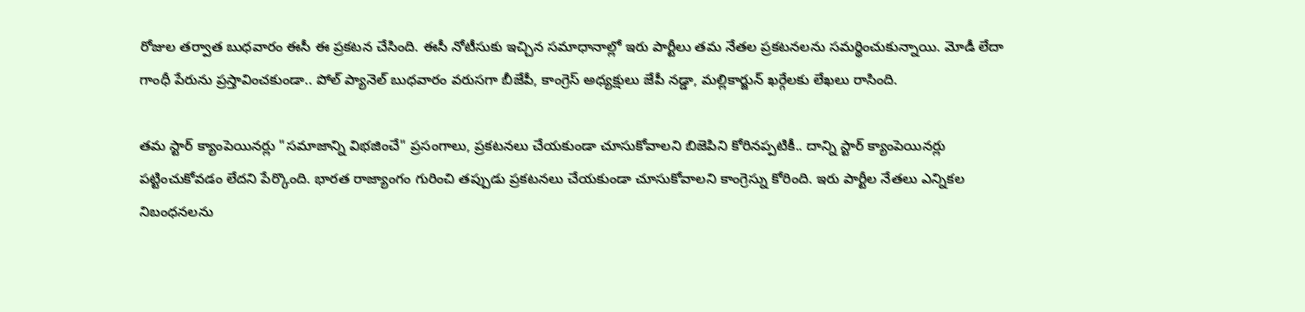రోజుల తర్వాత బుధవారం ఈసీ ఈ ప్రకటన చేసింది. ఈసీ నోటీసుకు ఇచ్చిన సమాధానాల్లో ఇరు పార్టీలు తమ నేతల ప్రకటనలను సమర్థించుకున్నాయి. మోడీ లేదా గాంధీ పేరును ప్రస్తావించకుండా.. పోల్ ప్యానెల్ బుధవారం వరుసగా బీజేపీ, కాంగ్రెస్ అధ్యక్షులు జేపీ నడ్డా, మల్లికార్జున్ ఖర్గేలకు లేఖలు రాసింది.

తమ స్టార్ క్యాంపెయినర్లు "సమాజాన్ని విభజించే" ప్రసంగాలు, ప్రకటనలు చేయకుండా చూసుకోవాలని బిజెపిని కోరినప్పటికీ.. దాన్ని స్టార్ క్యాంపెయినర్లు పట్టించుకోవడం లేదని పేర్కొంది. భారత రాజ్యాంగం గురించి తప్పుడు ప్రకటనలు చేయకుండా చూసుకోవాలని కాంగ్రెస్ను కోరింది. ఇరు పార్టీల నేతలు ఎన్నికల నిబంధనలను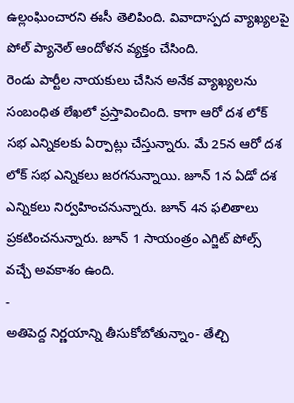ఉల్లంఘించారని ఈసీ తెలిపింది. వివాదాస్పద వ్యాఖ్యలపై పోల్ ప్యానెల్ ఆందోళన వ్యక్తం చేసింది.
రెండు పార్టీల నాయకులు చేసిన అనేక వ్యాఖ్యలను సంబంధిత లేఖలో ప్రస్తావించింది. కాగా ఆరో దశ లోక్ సభ ఎన్నికలకు ఏర్పాట్లు చేస్తున్నారు. మే 25న ఆరో దశ లోక్ సభ ఎన్నికలు జరగనున్నాయి. జూన్ 1న ఏడో దశ ఎన్నికలు నిర్వహించనున్నారు. జూన్ 4న ఫలితాలు ప్రకటించనున్నారు. జూన్ 1 సాయంత్రం ఎగ్జిట్ పోల్స్ వచ్చే అవకాశం ఉంది.
-
అతిపెద్ద నిర్ణయాన్ని తీసుకోబోతున్నాం- తేల్చి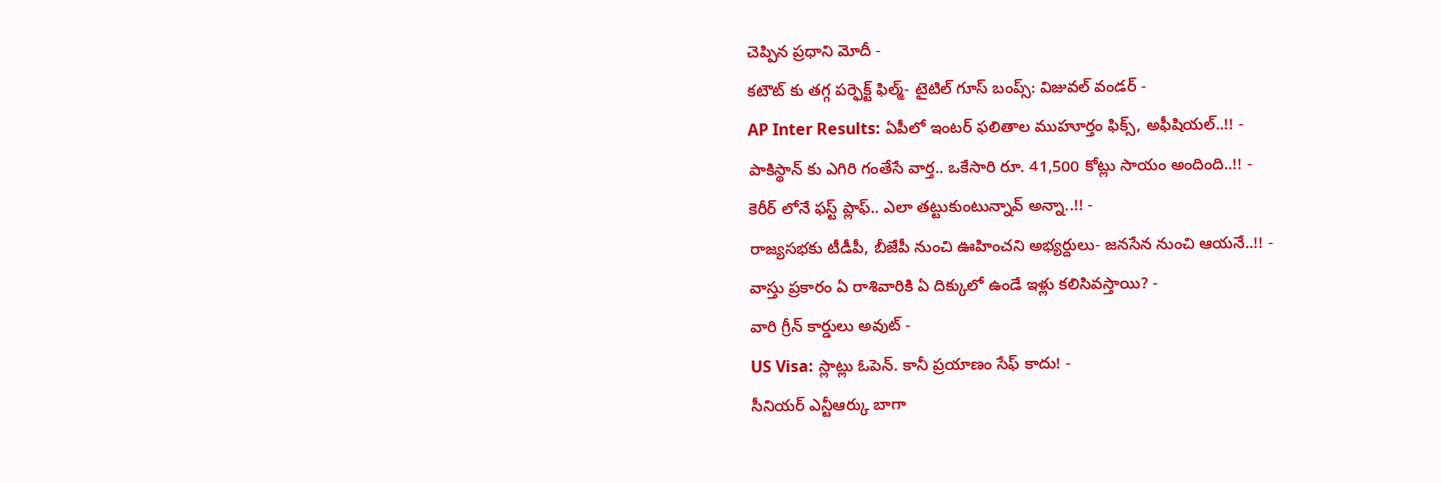చెప్పిన ప్రధాని మోదీ -
కటౌట్ కు తగ్గ పర్ఫెక్ట్ ఫిల్మ్- టైటిల్ గూస్ బంప్స్: విజువల్ వండర్ -
AP Inter Results: ఏపీలో ఇంటర్ ఫలితాల ముహూర్తం ఫిక్స్, అఫీషియల్..!! -
పాకిస్థాన్ కు ఎగిరి గంతేసే వార్త.. ఒకేసారి రూ. 41,500 కోట్లు సాయం అందింది..!! -
కెరీర్ లోనే ఫస్ట్ ప్లాఫ్.. ఎలా తట్టుకుంటున్నావ్ అన్నా..!! -
రాజ్యసభకు టీడీపీ, బీజేపీ నుంచి ఊహించని అభ్యర్దులు- జనసేన నుంచి ఆయనే..!! -
వాస్తు ప్రకారం ఏ రాశివారికి ఏ దిక్కులో ఉండే ఇళ్లు కలిసివస్తాయి? -
వారి గ్రీన్ కార్డులు అవుట్ -
US Visa: స్లాట్లు ఓపెన్. కానీ ప్రయాణం సేఫ్ కాదు! -
సీనియర్ ఎన్టీఆర్కు బాగా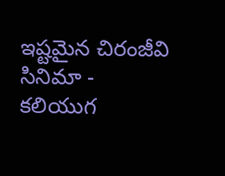ఇష్టమైన చిరంజీవి సినిమా -
కలియుగ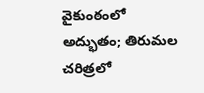వైకుంఠంలో అద్భుతం; తిరుమల చరిత్రలో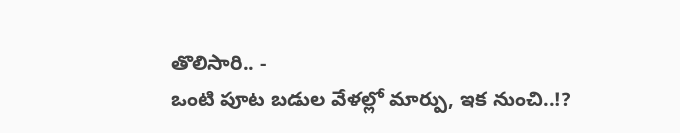తొలిసారి.. -
ఒంటి పూట బడుల వేళల్లో మార్పు, ఇక నుంచి..!?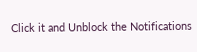Click it and Unblock the Notifications